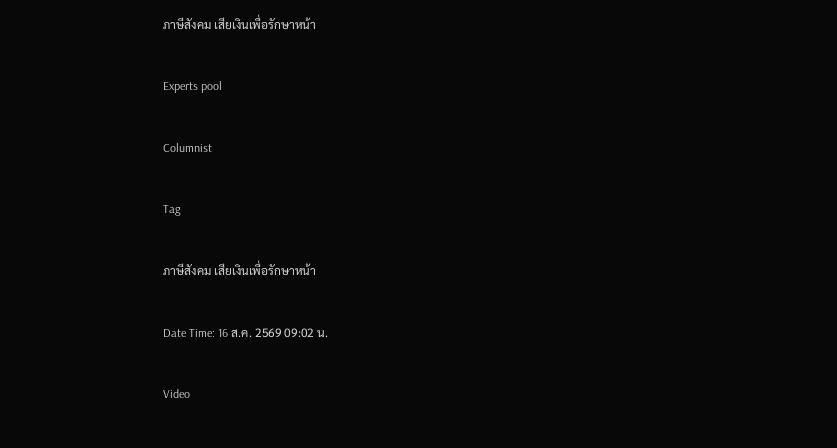ภาษีสังคม เสียเงินเพื่อรักษาหน้า

Experts pool

Columnist

Tag

ภาษีสังคม เสียเงินเพื่อรักษาหน้า

Date Time: 16 ส.ค. 2569 09:02 น.

Video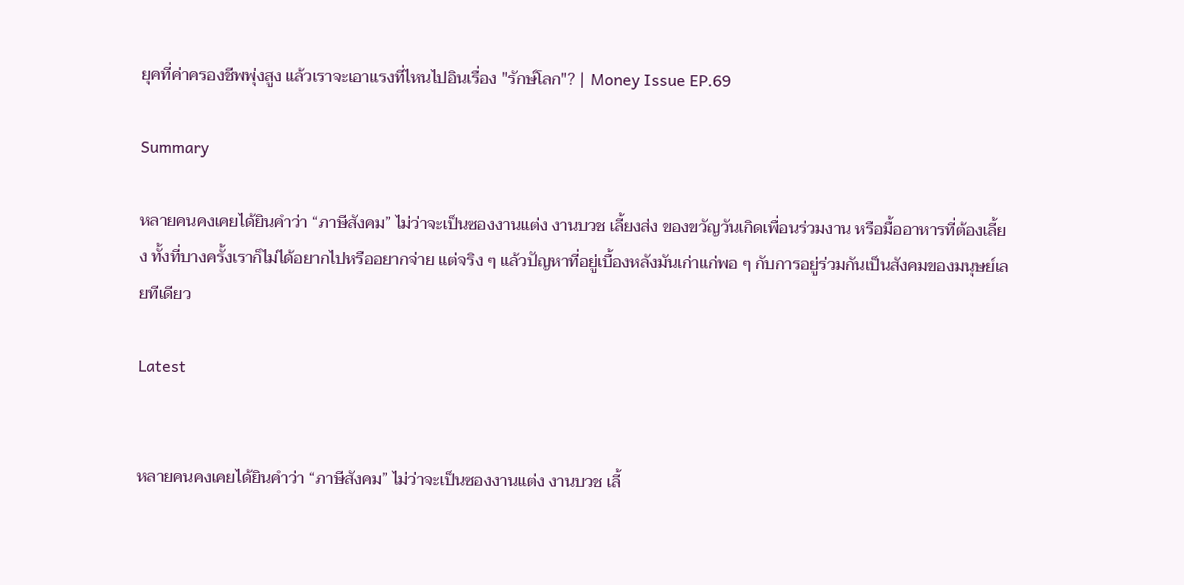ยุคที่ค่าครองชีพพุ่งสูง แล้วเราจะเอาแรงที่ไหนไปอินเรื่อง "รักษ์โลก"? | Money Issue EP.69

Summary

หลายคนคงเคยได้ยินคำว่า “ภาษีสังคม” ไม่ว่าจะเป็นซองงานแต่ง งานบวช เลี้ยงส่ง ของขวัญวันเกิดเพื่อนร่วมงาน หรือมื้ออาหารที่ต้องเลี้ยง ทั้งที่บางครั้งเราก็ไม่ได้อยากไปหรืออยากจ่าย แต่จริง ๆ แล้วปัญหาที่อยู่เบื้องหลังมันเก่าแก่พอ ๆ กับการอยู่ร่วมกันเป็นสังคมของมนุษย์เลยทีเดียว

Latest


หลายคนคงเคยได้ยินคำว่า “ภาษีสังคม” ไม่ว่าจะเป็นซองงานแต่ง งานบวช เลี้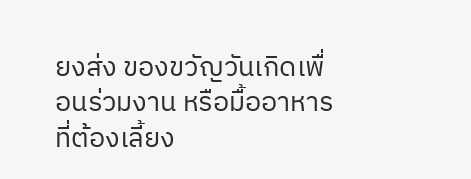ยงส่ง ของขวัญวันเกิดเพื่อนร่วมงาน หรือมื้ออาหารที่ต้องเลี้ยง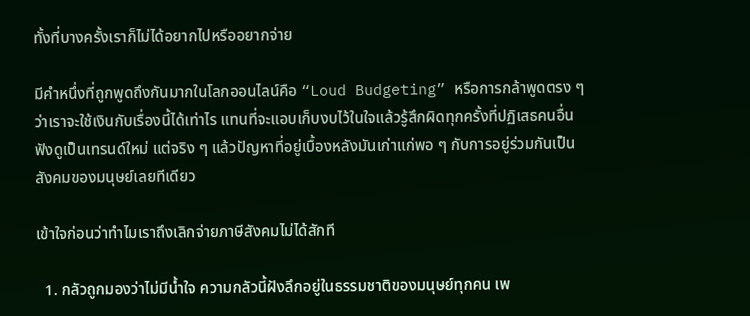ทั้งที่บางครั้งเราก็ไม่ได้อยากไปหรืออยากจ่าย

มีคำหนึ่งที่ถูกพูดถึงกันมากในโลกออนไลน์คือ “Loud Budgeting” หรือการกล้าพูดตรง ๆ ว่าเราจะใช้เงินกับเรื่องนี้ได้เท่าไร แทนที่จะแอบเก็บงบไว้ในใจแล้วรู้สึกผิดทุกครั้งที่ปฏิเสธคนอื่น ฟังดูเป็นเทรนด์ใหม่ แต่จริง ๆ แล้วปัญหาที่อยู่เบื้องหลังมันเก่าแก่พอ ๆ กับการอยู่ร่วมกันเป็นสังคมของมนุษย์เลยทีเดียว

เข้าใจก่อนว่าทำไมเราถึงเลิกจ่ายภาษีสังคมไม่ได้สักที

  1. กลัวถูกมองว่าไม่มีน้ำใจ ความกลัวนี้ฝังลึกอยู่ในธรรมชาติของมนุษย์ทุกคน เพ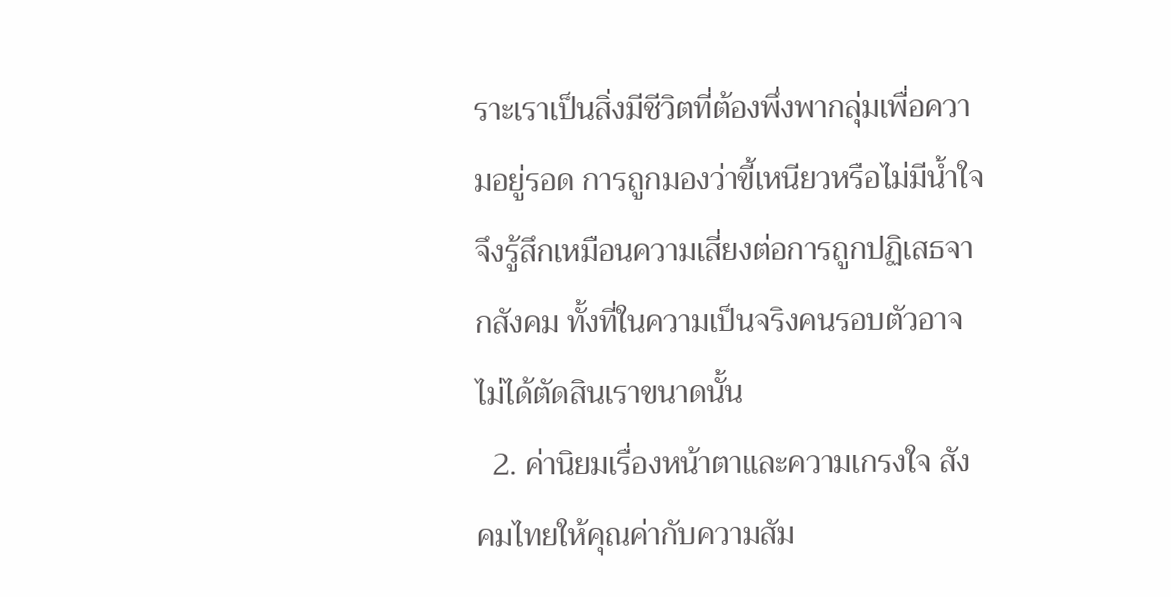ราะเราเป็นสิ่งมีชีวิตที่ต้องพึ่งพากลุ่มเพื่อความอยู่รอด การถูกมองว่าขี้เหนียวหรือไม่มีน้ำใจ จึงรู้สึกเหมือนความเสี่ยงต่อการถูกปฏิเสธจากสังคม ทั้งที่ในความเป็นจริงคนรอบตัวอาจไม่ได้ตัดสินเราขนาดนั้น
  2. ค่านิยมเรื่องหน้าตาและความเกรงใจ สังคมไทยให้คุณค่ากับความสัม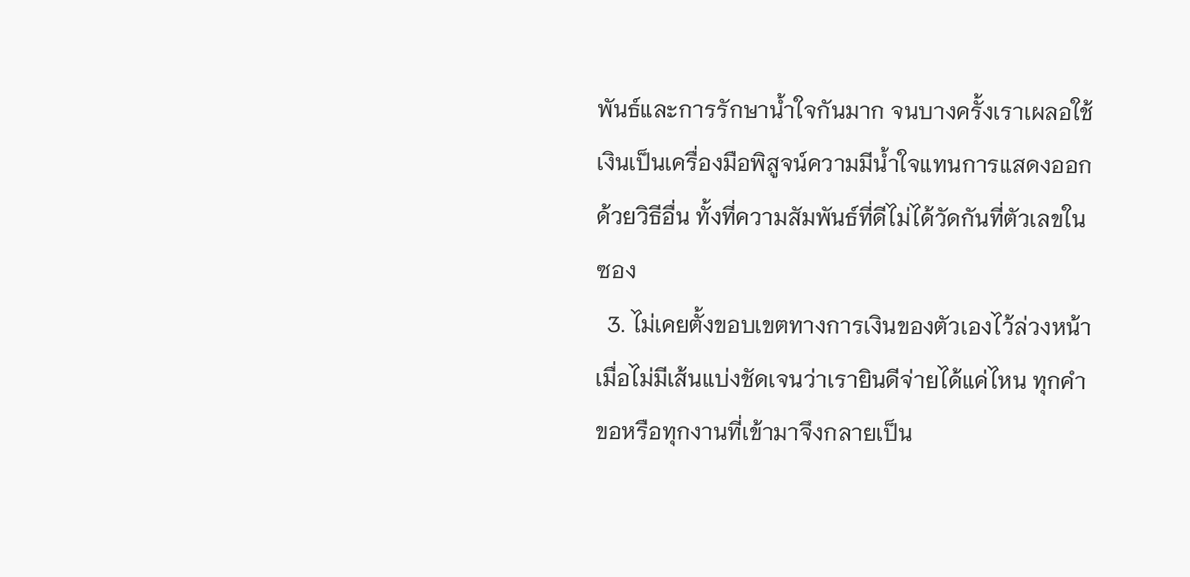พันธ์และการรักษาน้ำใจกันมาก จนบางครั้งเราเผลอใช้เงินเป็นเครื่องมือพิสูจน์ความมีน้ำใจแทนการแสดงออกด้วยวิธีอื่น ทั้งที่ความสัมพันธ์ที่ดีไม่ได้วัดกันที่ตัวเลขในซอง
  3. ไม่เคยตั้งขอบเขตทางการเงินของตัวเองไว้ล่วงหน้า เมื่อไม่มีเส้นแบ่งชัดเจนว่าเรายินดีจ่ายได้แค่ไหน ทุกคำขอหรือทุกงานที่เข้ามาจึงกลายเป็น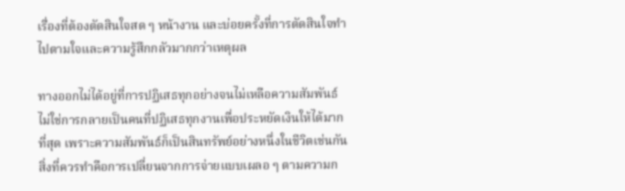เรื่องที่ต้องตัดสินใจสด ๆ หน้างาน และบ่อยครั้งที่การตัดสินใจทำไปตามใจและความรู้สึกกลัวมากกว่าเหตุผล

ทางออกไม่ได้อยู่ที่การปฏิเสธทุกอย่างจนไม่เหลือความสัมพันธ์ ไม่ใช่การกลายเป็นคนที่ปฏิเสธทุกงานเพื่อประหยัดเงินให้ได้มากที่สุด เพราะความสัมพันธ์ก็เป็นสินทรัพย์อย่างหนึ่งในชีวิตเช่นกัน สิ่งที่ควรทำคือการเปลี่ยนจากการจ่ายแบบเผลอ ๆ ตามความก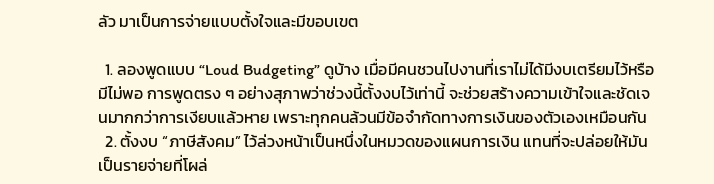ลัว มาเป็นการจ่ายแบบตั้งใจและมีขอบเขต

  1. ลองพูดแบบ “Loud Budgeting” ดูบ้าง เมื่อมีคนชวนไปงานที่เราไม่ได้มีงบเตรียมไว้หรือมีไม่พอ การพูดตรง ๆ อย่างสุภาพว่าช่วงนี้ตั้งงบไว้เท่านี้ จะช่วยสร้างความเข้าใจและชัดเจนมากกว่าการเงียบแล้วหาย เพราะทุกคนล้วนมีข้อจำกัดทางการเงินของตัวเองเหมือนกัน
  2. ตั้งงบ “ภาษีสังคม” ไว้ล่วงหน้าเป็นหนึ่งในหมวดของแผนการเงิน แทนที่จะปล่อยให้มันเป็นรายจ่ายที่โผล่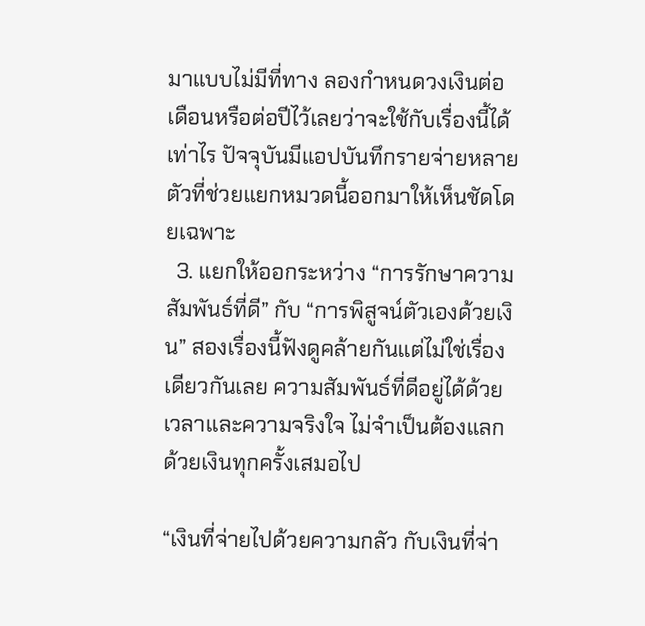มาแบบไม่มีที่ทาง ลองกำหนดวงเงินต่อเดือนหรือต่อปีไว้เลยว่าจะใช้กับเรื่องนี้ได้เท่าไร ปัจจุบันมีแอปบันทึกรายจ่ายหลายตัวที่ช่วยแยกหมวดนี้ออกมาให้เห็นชัดโดยเฉพาะ
  3. แยกให้ออกระหว่าง “การรักษาความสัมพันธ์ที่ดี” กับ “การพิสูจน์ตัวเองด้วยเงิน” สองเรื่องนี้ฟังดูคล้ายกันแต่ไม่ใช่เรื่องเดียวกันเลย ความสัมพันธ์ที่ดีอยู่ได้ด้วยเวลาและความจริงใจ ไม่จำเป็นต้องแลกด้วยเงินทุกครั้งเสมอไป

“เงินที่จ่ายไปด้วยความกลัว กับเงินที่จ่า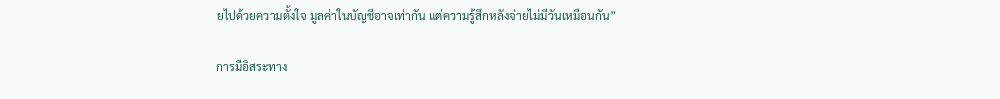ยไปด้วยความตั้งใจ มูลค่าในบัญชีอาจเท่ากัน แต่ความรู้สึกหลังจ่ายไม่มีวันเหมือนกัน”

การมีอิสระทาง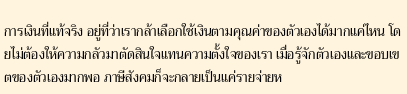การเงินที่แท้จริง อยู่ที่ว่าเรากล้าเลือกใช้เงินตามคุณค่าของตัวเองได้มากแค่ไหน โดยไม่ต้องให้ความกลัวมาตัดสินใจแทนความตั้งใจของเรา เมื่อรู้จักตัวเองและขอบเขตของตัวเองมากพอ ภาษีสังคมก็จะกลายเป็นแค่รายจ่ายห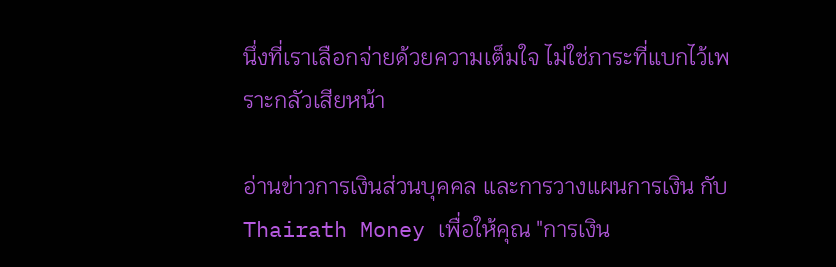นึ่งที่เราเลือกจ่ายด้วยความเต็มใจ ไม่ใช่ภาระที่แบกไว้เพราะกลัวเสียหน้า

อ่านข่าวการเงินส่วนบุคคล และการวางแผนการเงิน กับ Thairath Money เพื่อให้คุณ "การเงิน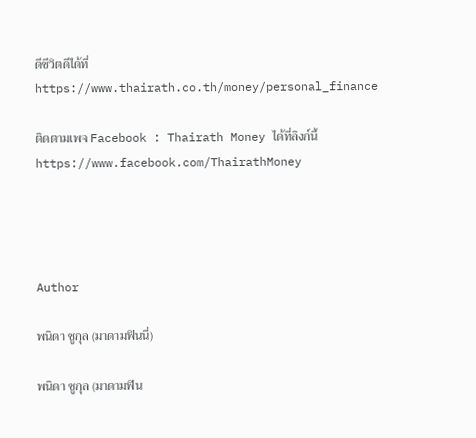ดีชีวิตดีได้ที่ https://www.thairath.co.th/money/personal_finance

ติดตามเพจ Facebook : Thairath Money ได้ที่ลิงก์นี้  https://www.facebook.com/ThairathMoney




Author

พนิดา ชูกุล (มาดามฟินนี่)

พนิดา ชูกุล (มาดามฟิน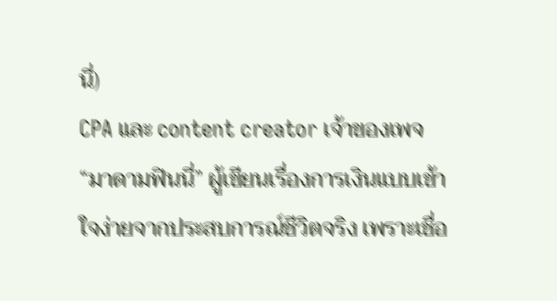นี่)
CPA และ content creator เจ้าของเพจ “มาดามฟินนี่” ผู้เขียนเรื่องการเงินแบบเข้าใจง่ายจากประสบการณ์ชีวิตจริง เพราะเชื่อ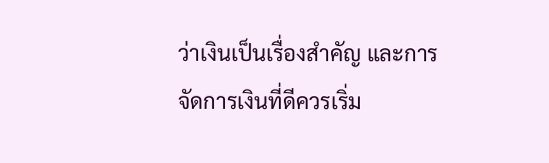ว่าเงินเป็นเรื่องสำคัญ และการจัดการเงินที่ดีควรเริ่ม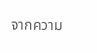จากความ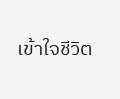เข้าใจชีวิต